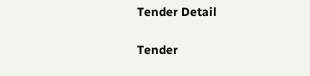Tender Detail

Tender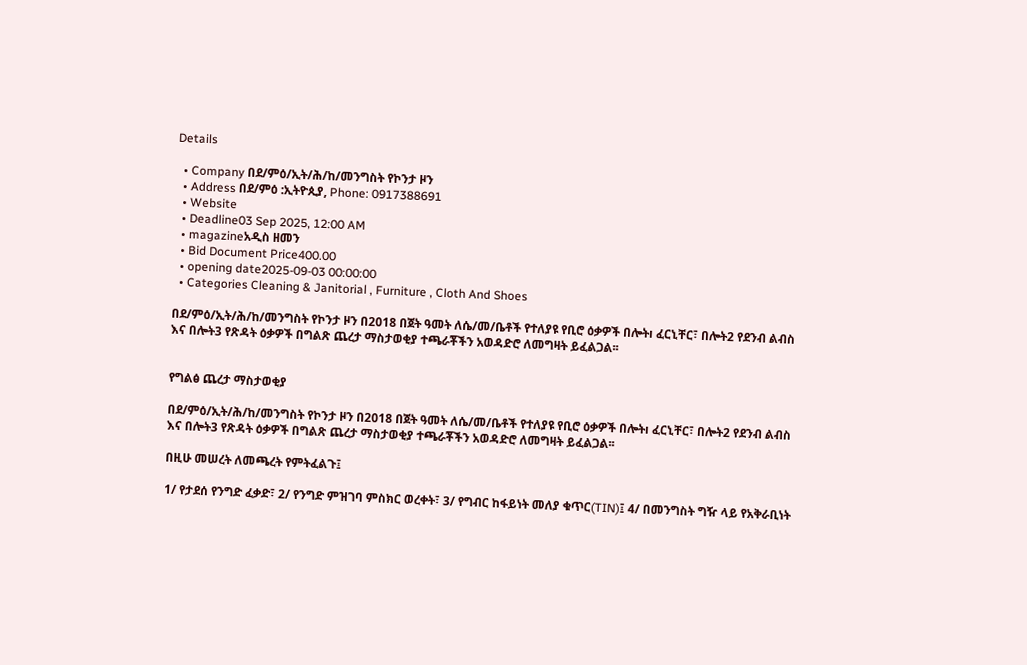Details

  • Company በደ/ምዕ/ኢት/ሕ/ከ/መንግስት የኮንታ ዞን
  • Address በደ/ምዕ :ኢትዮጲያ, Phone: 0917388691
  • Website
  • Deadline03 Sep 2025, 12:00 AM
  • magazineአዲስ ዘመን
  • Bid Document Price400.00
  • opening date2025-09-03 00:00:00
  • Categories Cleaning & Janitorial , Furniture , Cloth And Shoes

በደ/ምዕ/ኢት/ሕ/ከ/መንግስት የኮንታ ዞን በ2018 በጀት ዓመት ለሴ/መ/ቤቶች የተለያዩ የቢሮ ዕቃዎች በሎትı ፈርኒቸር፣ በሎት2 የደንብ ልብስ እና በሎት3 የጽዳት ዕቃዎች በግልጽ ጨረታ ማስታወቂያ ተጫራቾችን አወዳድሮ ለመግዛት ይፈልጋል፡፡


የግልፅ ጨረታ ማስታወቂያ

በደ/ምዕ/ኢት/ሕ/ከ/መንግስት የኮንታ ዞን በ2018 በጀት ዓመት ለሴ/መ/ቤቶች የተለያዩ የቢሮ ዕቃዎች በሎትı ፈርኒቸር፣ በሎት2 የደንብ ልብስ እና በሎት3 የጽዳት ዕቃዎች በግልጽ ጨረታ ማስታወቂያ ተጫራቾችን አወዳድሮ ለመግዛት ይፈልጋል፡፡

በዚሁ መሠረት ለመጫረት የምትፈልጉ፤

1/ የታደሰ የንግድ ፈቃድ፣ 2/ የንግድ ምዝገባ ምስክር ወረቀት፣ 3/ የግብር ከፋይነት መለያ ቁጥር(TIN)፤ 4/ በመንግስት ግዥ ላይ የአቅራቢነት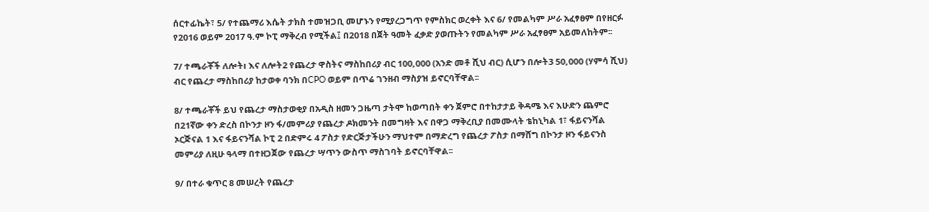ሰርተፊኬት፣ 5/ የተጨማሪ እሴት ታክስ ተመዝጋቢ መሆኑን የሚያረጋግጥ የምስክር ወረቀት እና 6/ የመልካም ሥራ አፈፃፀም በየዘርፉ የ2016 ወይም 2017 ዓ.ም ኮፒ ማቅረብ የሚችል፤ በ2018 በጀት ዓመት ፈቃድ ያወጡትን የመልካም ሥራ አፈፃፀም አይመለከትም፡፡

7/ ተጫራቾች ለሎትı እና ለሎት2 የጨረታ ዋስትና ማስከበሪያ ብር 100,000 (አንድ መቶ ሺህ ብር) ሲሆን በሎት3 50,000 (ሃምሳ ሺህ) ብር የጨረታ ማስከበሪያ ከታወቀ ባንክ በCPO ወይም በጥሬ ገንዘብ ማስያዝ ይኖርባቸዋል፡፡

8/ ተጫራቾች ይህ የጨረታ ማስታወቂያ በአዲስ ዘመን ጋዜጣ ታትሞ ከወጣበት ቀን ጀምሮ በተከታታይ ቅዳሜ እና እሁድን ጨምሮ በ21ኛው ቀን ድረስ በኮንታ ዞን ፋ/መምሪያ የጨረታ ዶክመንት በመግዛት እና በዋጋ ማቅረቢያ በመሙላት ቴከኒካል 1፣ ፋይናንሻል ኦርጅናል 1 እና ፋይናንሻል ኮፒ 2 በድምሩ 4 ፖስታ የድርጅታችሁን ማህተም በማድረግ የጨረታ ፖስታ በማሸግ በኮንታ ዞን ፋይናንስ መምሪያ ለዚሁ ዓላማ በተዘጋጀው የጨረታ ሣጥን ውስጥ ማስገባት ይኖርባቸዋል፡፡

9/ በተራ ቁጥር 8 መሠረት የጨረታ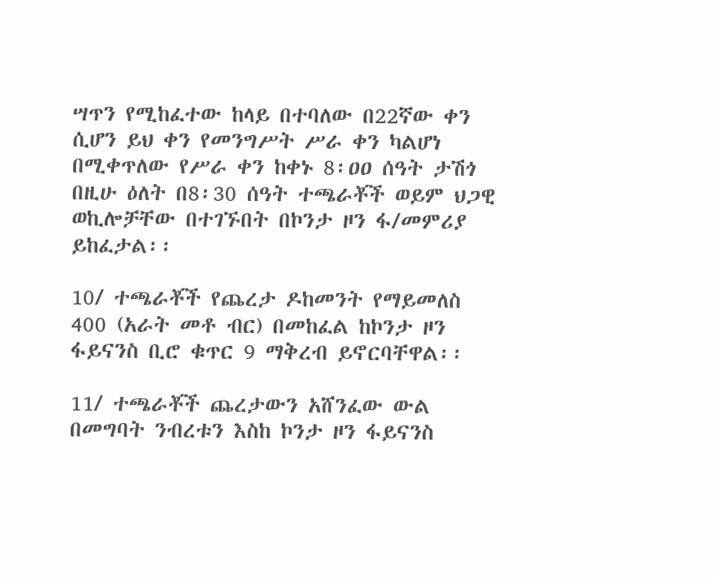ሣጥን የሚከፈተው ከላይ በተባለው በ22ኛው ቀን ሲሆን ይህ ቀን የመንግሥት ሥራ ቀን ካልሆነ በሚቀጥለው የሥራ ቀን ከቀኑ 8፡ዐዐ ሰዓት ታሽጎ በዚሁ ዕለት በ8፡30 ሰዓት ተጫራቾች ወይም ህጋዊ ወኪሎቻቸው በተገኙበት በኮንታ ዞን ፋ/መምሪያ ይከፈታል፡፡

10/ ተጫራቾች የጨረታ ዶከመንት የማይመለስ 400 (አራት መቶ ብር) በመከፈል ከኮንታ ዞን ፋይናንስ ቢሮ ቁጥር 9 ማቅረብ ይኖርባቸዋል፡፡

11/ ተጫራቾች ጨረታውን አሸንፈው ውል በመግባት ንብረቱን እስከ ኮንታ ዞን ፋይናንስ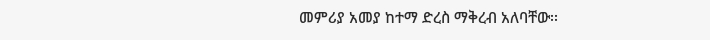መምሪያ አመያ ከተማ ድረስ ማቅረብ አለባቸው፡፡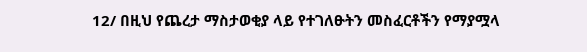12/ በዚህ የጨረታ ማስታወቂያ ላይ የተገለፁትን መስፈርቶችን የማያሟላ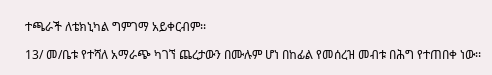ተጫራች ለቴክኒካል ግምገማ አይቀርብም፡፡

13/ መ/ቤቱ የተሻለ አማራጭ ካገኘ ጨረታውን በሙሉም ሆነ በከፊል የመሰረዝ መብቱ በሕግ የተጠበቀ ነው፡፡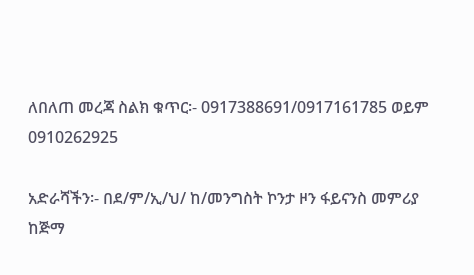ለበለጠ መረጃ ስልክ ቁጥር፡- 0917388691/0917161785 ወይም 0910262925

አድራሻችን፡- በደ/ም/ኢ/ህ/ ከ/መንግስት ኮንታ ዞን ፋይናንስ መምሪያ ከጅማ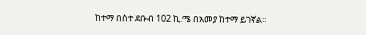ከተማ በስተ ደቡብ 102 ኪ.ሜ በአመያ ከተማ ይገኛል፡፡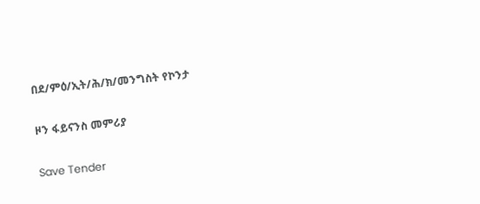በደ/ምዕ/ኢት/ሕ/ክ/መንግስት የኮንታ

ዞን ፋይናንስ መምሪያ

Save Tender